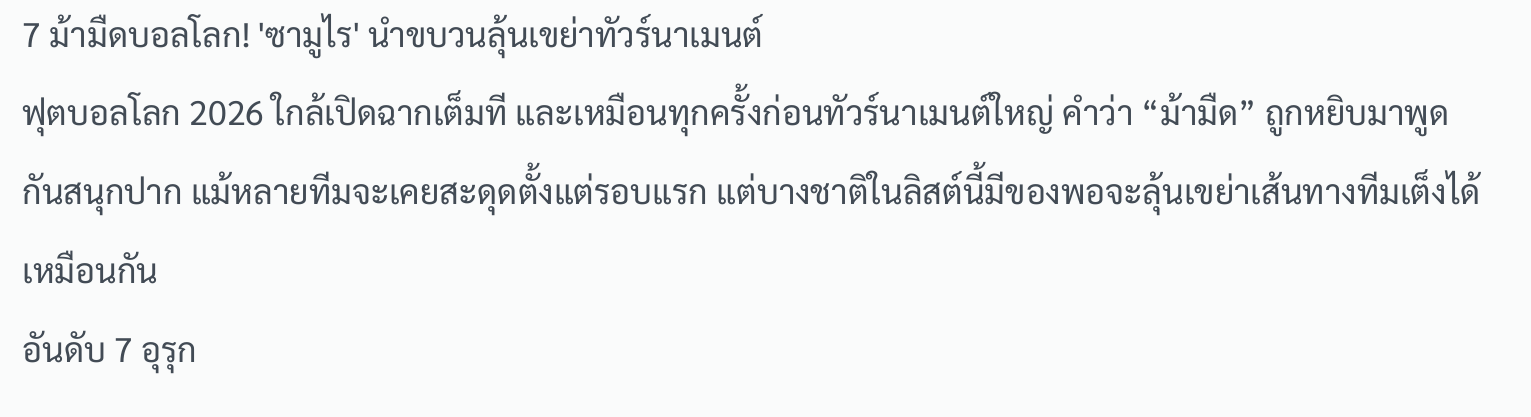7 ม้ามืดบอลโลก! 'ซามูไร' นำขบวนลุ้นเขย่าทัวร์นาเมนต์
ฟุตบอลโลก 2026 ใกล้เปิดฉากเต็มที และเหมือนทุกครั้งก่อนทัวร์นาเมนต์ใหญ่ คำว่า “ม้ามืด” ถูกหยิบมาพูดกันสนุกปาก แม้หลายทีมจะเคยสะดุดตั้งแต่รอบแรก แต่บางชาติในลิสต์นี้มีของพอจะลุ้นเขย่าเส้นทางทีมเต็งได้เหมือนกัน
อันดับ 7 อุรุก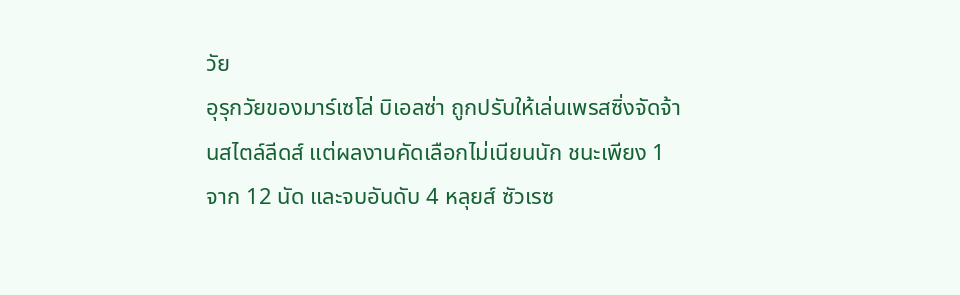วัย
อุรุกวัยของมาร์เซโล่ บิเอลซ่า ถูกปรับให้เล่นเพรสซิ่งจัดจ้านสไตล์ลีดส์ แต่ผลงานคัดเลือกไม่เนียนนัก ชนะเพียง 1 จาก 12 นัด และจบอันดับ 4 หลุยส์ ซัวเรซ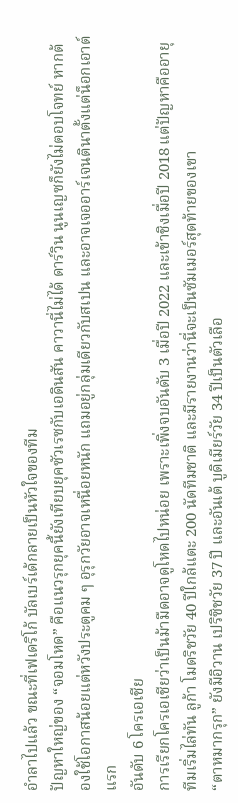อำลาไปแล้ว ขณะที่เฟเดริโก้ บัลเบร์เด้กลายเป็นหัวใจของทีม
ปัญหาใหญ่ของ “จอมโหด” คือแนวรุกยุคนี้ยังเทียบยุคซัวเรซกับเอดินสัน คาวานี่ไม่ได้ ดาร์วิน นูนเญซก็ยังไม่ตอบโจทย์ หากต้องใช้โอกาสน้อยแต่หวังประตูคม ๆ อุรุกวัยอาจเหนื่อยหนัก แถมอยู่กลุ่มเดียวกับสเปน และอาจเจออาร์เจนตินาตั้งแต่น็อกเอาต์แรก
อันดับ 6 โครเอเชีย
การเรียกโครเอเชียว่าเป็นม้ามืดอาจดูโหดไปหน่อย เพราะเพิ่งจบอันดับ 3 เมื่อปี 2022 และเข้าชิงเมื่อปี 2018 แต่ปัญหาคืออายุทีมเริ่มไล่ทัน ลูก้า โมดริชวัย 40 ปีใกล้แตะ 200 นัดทีมชาติ และมีรายงานว่านี่จะเป็นซัมเมอร์สุดท้ายของเขา
“ตาหมากรุก” ยังมีอิวาน เปริซิชวัย 37 ปี และอันเต้ บูดิเมียร์วัย 34 ปีเป็นตัวเลือ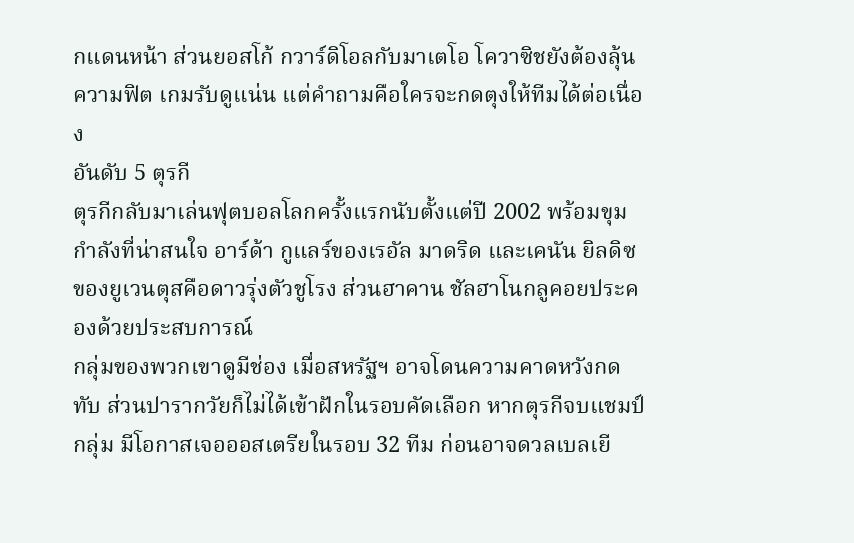กแดนหน้า ส่วนยอสโก้ กวาร์ดิโอลกับมาเตโอ โควาซิชยังต้องลุ้นความฟิต เกมรับดูแน่น แต่คำถามคือใครจะกดตุงให้ทีมได้ต่อเนื่อง
อันดับ 5 ตุรกี
ตุรกีกลับมาเล่นฟุตบอลโลกครั้งแรกนับตั้งแต่ปี 2002 พร้อมขุมกำลังที่น่าสนใจ อาร์ด้า กูแลร์ของเรอัล มาดริด และเคนัน ยิลดิซของยูเวนตุสคือดาวรุ่งตัวชูโรง ส่วนฮาคาน ชัลฮาโนกลูคอยประคองด้วยประสบการณ์
กลุ่มของพวกเขาดูมีช่อง เมื่อสหรัฐฯ อาจโดนความคาดหวังกดทับ ส่วนปารากวัยก็ไม่ได้เข้าฝักในรอบคัดเลือก หากตุรกีจบแชมป์กลุ่ม มีโอกาสเจอออสเตรียในรอบ 32 ทีม ก่อนอาจดวลเบลเยี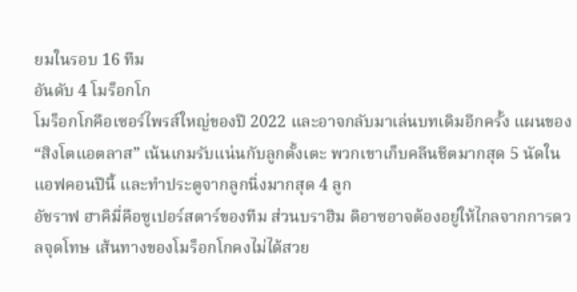ยมในรอบ 16 ทีม
อันดับ 4 โมร็อกโก
โมร็อกโกคือเซอร์ไพรส์ใหญ่ของปี 2022 และอาจกลับมาเล่นบทเดิมอีกครั้ง แผนของ “สิงโตแอตลาส” เน้นเกมรับแน่นกับลูกตั้งเตะ พวกเขาเก็บคลีนชีตมากสุด 5 นัดในแอฟคอนปีนี้ และทำประตูจากลูกนิ่งมากสุด 4 ลูก
อัชราฟ ฮาคิมี่คือซูเปอร์สตาร์ของทีม ส่วนบราฮิม ดิอาซอาจต้องอยู่ให้ไกลจากการดวลจุดโทษ เส้นทางของโมร็อกโกคงไม่ได้สวย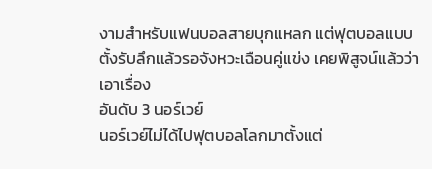งามสำหรับแฟนบอลสายบุกแหลก แต่ฟุตบอลแบบตั้งรับลึกแล้วรอจังหวะเฉือนคู่แข่ง เคยพิสูจน์แล้วว่าเอาเรื่อง
อันดับ 3 นอร์เวย์
นอร์เวย์ไม่ได้ไปฟุตบอลโลกมาตั้งแต่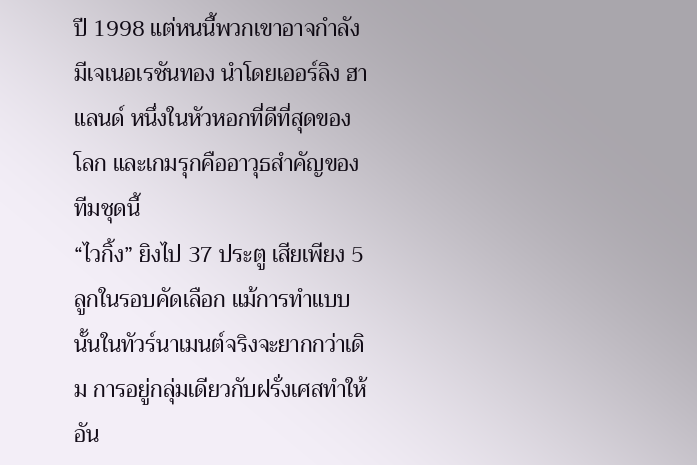ปี 1998 แต่หนนี้พวกเขาอาจกำลังมีเจเนอเรชันทอง นำโดยเออร์ลิง ฮาแลนด์ หนึ่งในหัวหอกที่ดีที่สุดของโลก และเกมรุกคืออาวุธสำคัญของทีมชุดนี้
“ไวกิ้ง” ยิงไป 37 ประตู เสียเพียง 5 ลูกในรอบคัดเลือก แม้การทำแบบนั้นในทัวร์นาเมนต์จริงจะยากกว่าเดิม การอยู่กลุ่มเดียวกับฝรั่งเศสทำให้อัน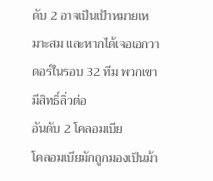ดับ 2 อาจเป็นเป้าหมายเหมาะสม และหากได้เจอเอกวาดอร์ในรอบ 32 ทีม พวกเขามีสิทธิ์ลิ่วต่อ
อันดับ 2 โคลอมเบีย
โคลอมเบียมักถูกมองเป็นม้า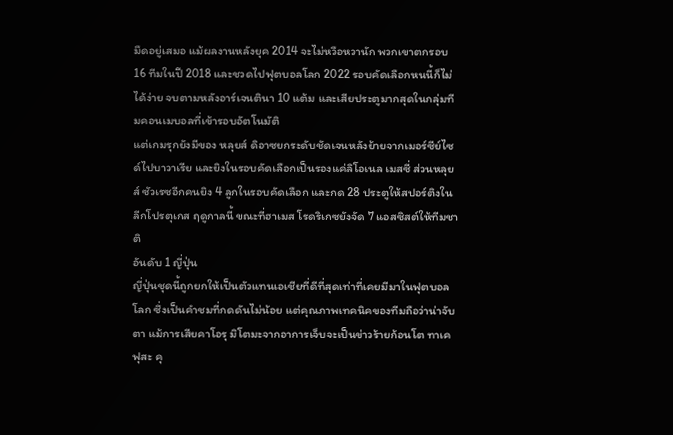มืดอยู่เสมอ แม้ผลงานหลังยุค 2014 จะไม่หวือหวานัก พวกเขาตกรอบ 16 ทีมในปี 2018 และชวดไปฟุตบอลโลก 2022 รอบคัดเลือกหนนี้ก็ไม่ได้ง่าย จบตามหลังอาร์เจนตินา 10 แต้ม และเสียประตูมากสุดในกลุ่มทีมคอนเมบอลที่เข้ารอบอัตโนมัติ
แต่เกมรุกยังมีของ หลุยส์ ดิอาซยกระดับชัดเจนหลังย้ายจากเมอร์ซีย์ไซด์ไปบาวาเรีย และยิงในรอบคัดเลือกเป็นรองแค่ลิโอเนล เมสซี่ ส่วนหลุยส์ ซัวเรซอีกคนยิง 4 ลูกในรอบคัดเลือก และกด 28 ประตูให้สปอร์ติงในลีกโปรตุเกส ฤดูกาลนี้ ขณะที่ฮาเมส โรดริเกซยังจัด 7 แอสซิสต์ให้ทีมชาติ
อันดับ 1 ญี่ปุ่น
ญี่ปุ่นชุดนี้ถูกยกให้เป็นตัวแทนเอเชียที่ดีที่สุดเท่าที่เคยมีมาในฟุตบอลโลก ซึ่งเป็นคำชมที่กดดันไม่น้อย แต่คุณภาพเทคนิคของทีมถือว่าน่าจับตา แม้การเสียคาโอรุ มิโตมะจากอาการเจ็บจะเป็นข่าวร้ายก้อนโต ทาเคฟุสะ คุ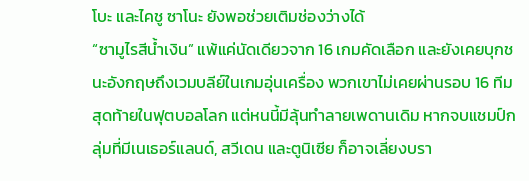โบะ และไคชู ซาโนะ ยังพอช่วยเติมช่องว่างได้
“ซามูไรสีน้ำเงิน” แพ้แค่นัดเดียวจาก 16 เกมคัดเลือก และยังเคยบุกชนะอังกฤษถึงเวมบลีย์ในเกมอุ่นเครื่อง พวกเขาไม่เคยผ่านรอบ 16 ทีมสุดท้ายในฟุตบอลโลก แต่หนนี้มีลุ้นทำลายเพดานเดิม หากจบแชมป์กลุ่มที่มีเนเธอร์แลนด์, สวีเดน และตูนิเซีย ก็อาจเลี่ยงบรา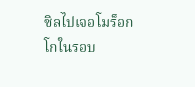ซิลไปเจอโมร็อกโกในรอบ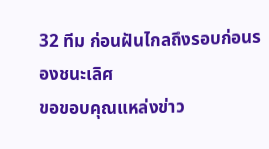32 ทีม ก่อนฝันไกลถึงรอบก่อนรองชนะเลิศ
ขอขอบคุณแหล่งข่าว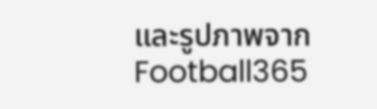และรูปภาพจาก
Football365